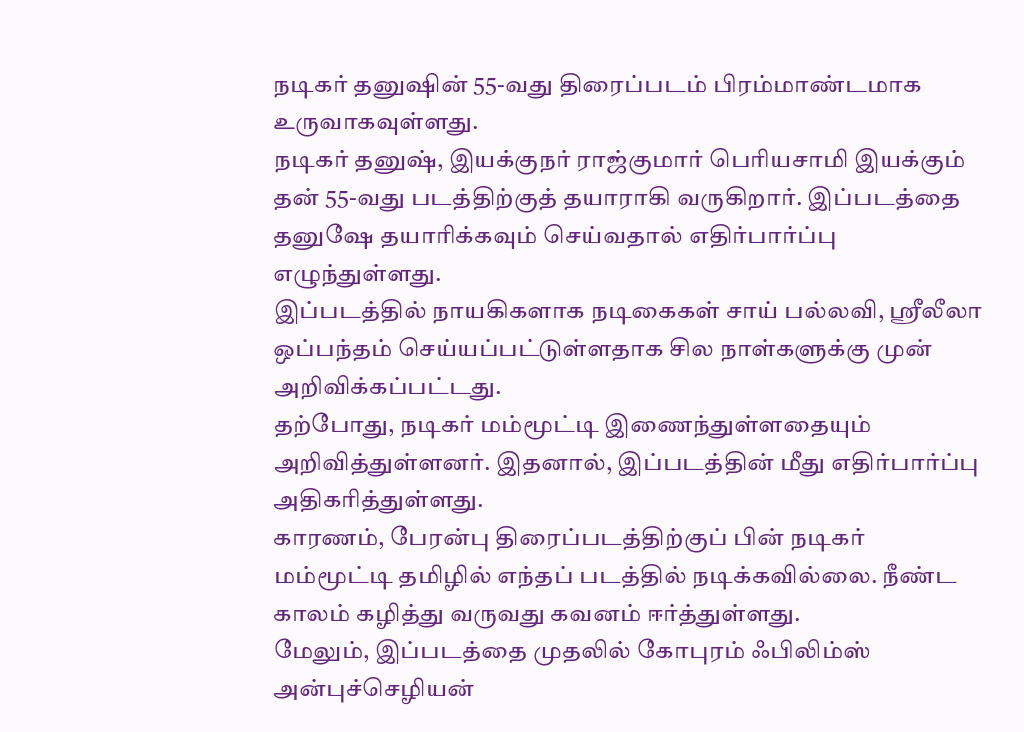நடிகர் தனுஷின் 55-வது திரைப்படம் பிரம்மாண்டமாக உருவாகவுள்ளது.
நடிகர் தனுஷ், இயக்குநர் ராஜ்குமார் பெரியசாமி இயக்கும் தன் 55-வது படத்திற்குத் தயாராகி வருகிறார். இப்படத்தை தனுஷே தயாரிக்கவும் செய்வதால் எதிர்பார்ப்பு எழுந்துள்ளது.
இப்படத்தில் நாயகிகளாக நடிகைகள் சாய் பல்லவி, ஸ்ரீலீலா ஒப்பந்தம் செய்யப்பட்டுள்ளதாக சில நாள்களுக்கு முன் அறிவிக்கப்பட்டது.
தற்போது, நடிகர் மம்மூட்டி இணைந்துள்ளதையும் அறிவித்துள்ளனர். இதனால், இப்படத்தின் மீது எதிர்பார்ப்பு அதிகரித்துள்ளது.
காரணம், பேரன்பு திரைப்படத்திற்குப் பின் நடிகர் மம்மூட்டி தமிழில் எந்தப் படத்தில் நடிக்கவில்லை. நீண்ட காலம் கழித்து வருவது கவனம் ஈர்த்துள்ளது.
மேலும், இப்படத்தை முதலில் கோபுரம் ஃபிலிம்ஸ் அன்புச்செழியன்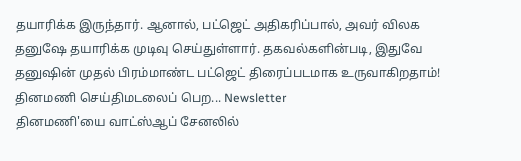தயாரிக்க இருந்தார். ஆனால், பட்ஜெட் அதிகரிப்பால், அவர் விலக தனுஷே தயாரிக்க முடிவு செய்துள்ளார். தகவல்களின்படி, இதுவே தனுஷின் முதல் பிரம்மாண்ட பட்ஜெட் திரைப்படமாக உருவாகிறதாம்!
தினமணி செய்திமடலைப் பெற... Newsletter
தினமணி'யை வாட்ஸ்ஆப் சேனலில்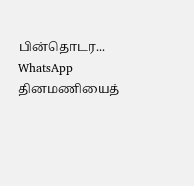பின்தொடர... WhatsApp
தினமணியைத்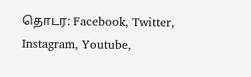தொடர: Facebook, Twitter, Instagram, Youtube,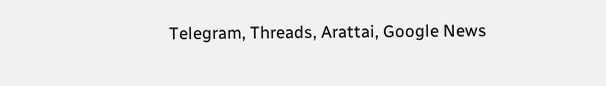Telegram, Threads, Arattai, Google News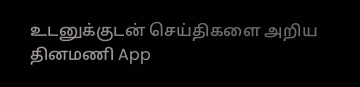உடனுக்குடன் செய்திகளை அறிய தினமணி App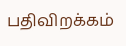பதிவிறக்கம்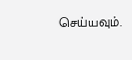செய்யவும்.